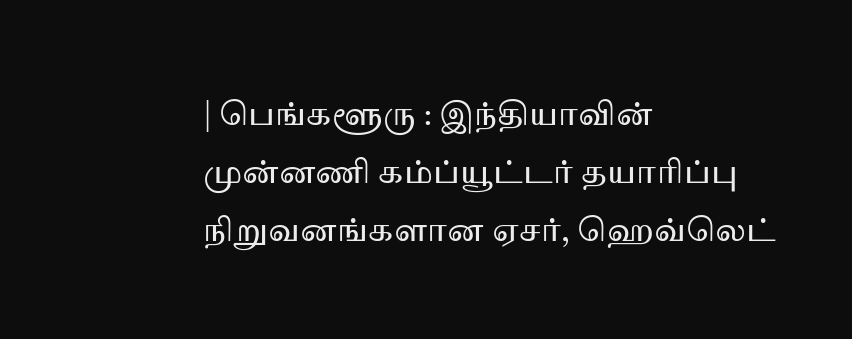| பெங்களூரு : இந்தியாவின் முன்னணி கம்ப்யூட்டர் தயாரிப்பு நிறுவனங்களான ஏசர், ஹெவ்லெட்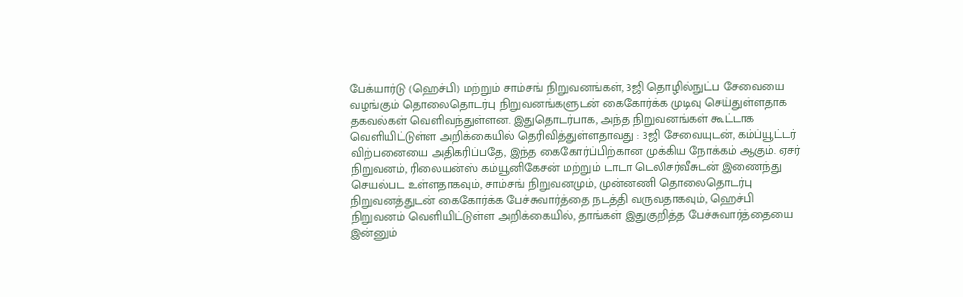பேக்யார்டு (ஹெச்பி) மற்றும் சாம்சங் நிறுவனங்கள், 3ஜி தொழில்நுட்ப சேவையை வழங்கும் தொலைதொடர்பு நிறுவனங்களுடன் கைகோர்க்க முடிவு செய்துள்ளதாக தகவல்கள் வெளிவந்துள்ளன. இதுதொடர்பாக, அந்த நிறுவனங்கள் கூட்டாக வெளியிட்டுள்ள அறிக்கையில் தெரிவித்துள்ளதாவது : 3ஜி சேவையுடன், கம்ப்யூட்டர் விற்பனையை அதிகரிப்பதே, இந்த கைகோர்ப்பிற்கான முக்கிய நோக்கம் ஆகும். ஏசர் நிறுவனம், ரிலையன்ஸ் கம்யூனிகேசன் மற்றும் டாடா டெலிசர்வீசுடன் இணைந்து செயல்பட உள்ளதாகவும், சாம்சங் நிறுவனமும், முன்னணி தொலைதொடர்பு நிறுவனத்துடன் கைகோர்க்க பேச்சுவார்த்தை நடத்தி வருவதாகவும், ஹெச்பி நிறுவனம் வெளியிட்டுள்ள அறிக்கையில், தாங்கள் இதுகுறித்த பேச்சுவார்த்தையை இன்னும்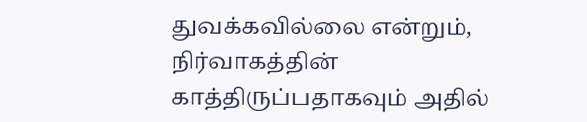துவக்கவில்லை என்றும், நிர்வாகத்தின் காத்திருப்பதாகவும் அதில்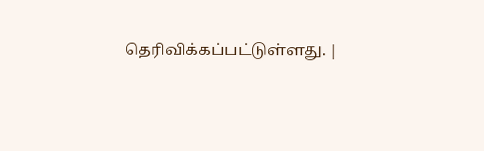தெரிவிக்கப்பட்டுள்ளது. |